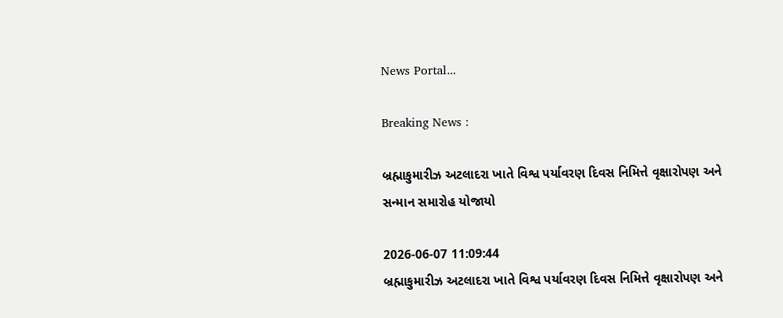News Portal...

Breaking News :

બ્રહ્માકુમારીઝ અટલાદરા ખાતે વિશ્વ પર્યાવરણ દિવસ નિમિત્તે વૃક્ષારોપણ અને સન્માન સમારોહ યોજાયો

2026-06-07 11:09:44
બ્રહ્માકુમારીઝ અટલાદરા ખાતે વિશ્વ પર્યાવરણ દિવસ નિમિત્તે વૃક્ષારોપણ અને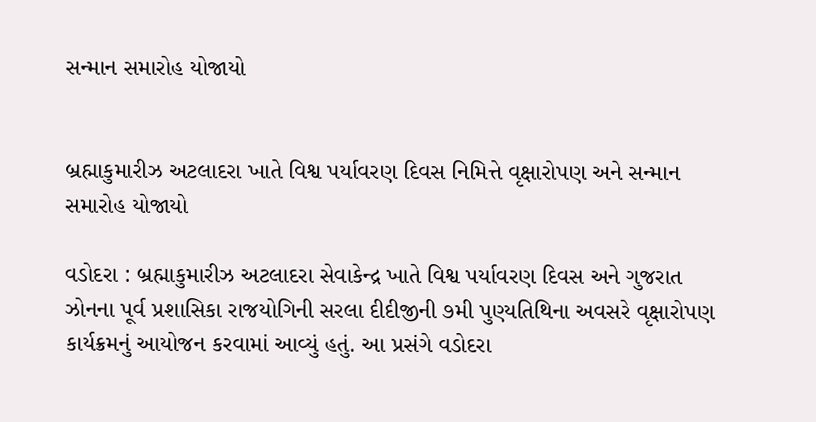સન્માન સમારોહ યોજાયો


બ્રહ્માકુમારીઝ અટલાદરા ખાતે વિશ્વ પર્યાવરણ દિવસ નિમિત્તે વૃક્ષારોપણ અને સન્માન સમારોહ યોજાયો

વડોદરા : બ્રહ્માકુમારીઝ અટલાદરા સેવાકેન્દ્ર ખાતે વિશ્વ પર્યાવરણ દિવસ અને ગુજરાત ઝોનના પૂર્વ પ્રશાસિકા રાજયોગિની સરલા દીદીજીની ૭મી પુણ્યતિથિના અવસરે વૃક્ષારોપણ કાર્યક્રમનું આયોજન કરવામાં આવ્યું હતું. આ પ્રસંગે વડોદરા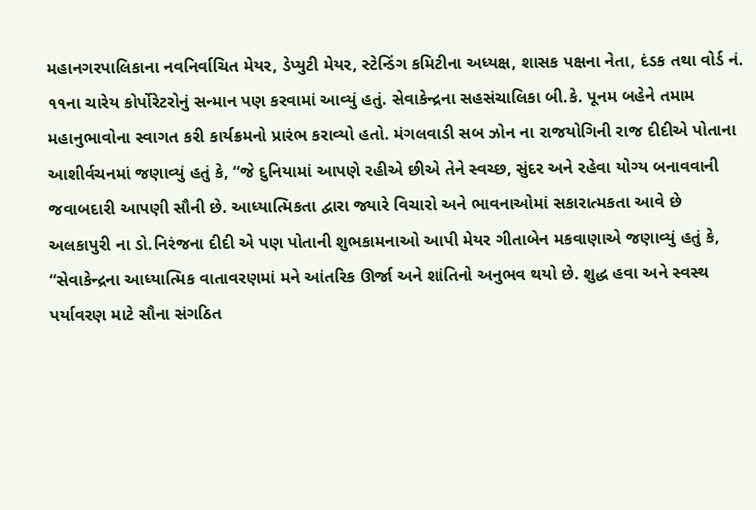મહાનગરપાલિકાના નવનિર્વાચિત મેયર, ડેપ્યુટી મેયર, સ્ટેન્ડિંગ કમિટીના અધ્યક્ષ, શાસક પક્ષના નેતા, દંડક તથા વોર્ડ નં. ૧૧ના ચારેય કોર્પોરેટરોનું સન્માન પણ કરવામાં આવ્યું હતું. સેવાકેન્દ્રના સહસંચાલિકા બી.કે. પૂનમ બહેને તમામ મહાનુભાવોના સ્વાગત કરી કાર્યક્રમનો પ્રારંભ કરાવ્યો હતો. મંગલવાડી સબ ઝોન ના રાજયોગિની રાજ દીદીએ પોતાના આશીર્વચનમાં જણાવ્યું હતું કે, “જે દુનિયામાં આપણે રહીએ છીએ તેને સ્વચ્છ, સુંદર અને રહેવા યોગ્ય બનાવવાની જવાબદારી આપણી સૌની છે. આધ્યાત્મિકતા દ્વારા જ્યારે વિચારો અને ભાવનાઓમાં સકારાત્મકતા આવે છે અલકાપુરી ના ડો.નિરંજના દીદી એ પણ પોતાની શુભકામનાઓ આપી મેયર ગીતાબેન મકવાણાએ જણાવ્યું હતું કે, “સેવાકેન્દ્રના આધ્યાત્મિક વાતાવરણમાં મને આંતરિક ઊર્જા અને શાંતિનો અનુભવ થયો છે. શુદ્ધ હવા અને સ્વસ્થ પર્યાવરણ માટે સૌના સંગઠિત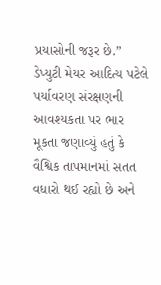પ્રયાસોની જરૂર છે.” ડેપ્યુટી મેયર આદિત્ય પટેલે પર્યાવરણ સંરક્ષણની આવશ્યકતા પર ભાર મૂકતા જણાવ્યું હતું કે વૈશ્વિક તાપમાનમાં સતત વધારો થઈ રહ્યો છે અને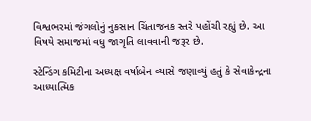વિશ્વભરમાં જંગલોનું નુકસાન ચિંતાજનક સ્તરે પહોંચી રહ્યું છે. આ વિષયે સમાજમાં વધુ જાગૃતિ લાવવાની જરૂર છે.

સ્ટેન્ડિંગ કમિટીના અધ્યક્ષ વર્ષાબેન વ્યાસે જણાવ્યું હતું કે સેવાકેન્દ્રના આધ્યાત્મિક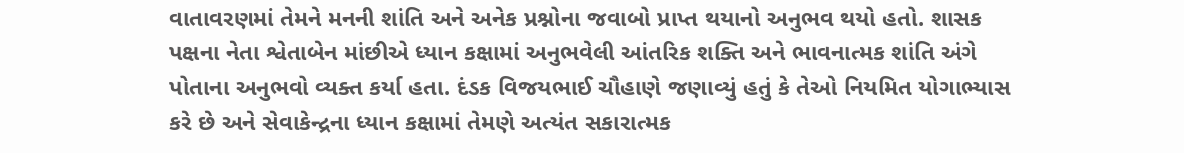વાતાવરણમાં તેમને મનની શાંતિ અને અનેક પ્રશ્નોના જવાબો પ્રાપ્ત થયાનો અનુભવ થયો હતો. શાસક પક્ષના નેતા શ્વેતાબેન માંછીએ ધ્યાન કક્ષામાં અનુભવેલી આંતરિક શક્તિ અને ભાવનાત્મક શાંતિ અંગે પોતાના અનુભવો વ્યક્ત કર્યા હતા. દંડક વિજયભાઈ ચૌહાણે જણાવ્યું હતું કે તેઓ નિયમિત યોગાભ્યાસ કરે છે અને સેવાકેન્દ્રના ધ્યાન કક્ષામાં તેમણે અત્યંત સકારાત્મક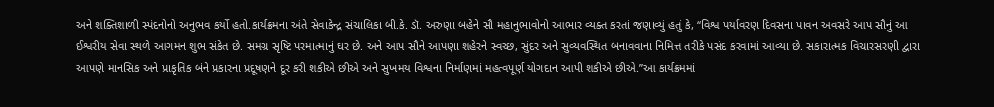અને શક્તિશાળી સ્પંદનોનો અનુભવ કર્યો હતો.કાર્યક્રમના અંતે સેવાકેન્દ્ર સંચાલિકા બી.કે. ડૉ. અરુણા બહેને સૌ મહાનુભાવોનો આભાર વ્યક્ત કરતાં જણાવ્યું હતું કે, “વિશ્વ પર્યાવરણ દિવસના પાવન અવસરે આપ સૌનું આ ઈશ્વરીય સેવા સ્થળે આગમન શુભ સંકેત છે. સમગ્ર સૃષ્ટિ પરમાત્માનું ઘર છે. અને આપ સૌને આપણા શહેરને સ્વચ્છ, સુંદર અને સુવ્યવસ્થિત બનાવવાના નિમિત્ત તરીકે પસંદ કરવામાં આવ્યા છે. સકારાત્મક વિચારસરણી દ્વારા આપણે માનસિક અને પ્રાકૃતિક બંને પ્રકારના પ્રદૂષણને દૂર કરી શકીએ છીએ અને સુખમય વિશ્વના નિર્માણમાં મહત્વપૂર્ણ યોગદાન આપી શકીએ છીએ.”આ કાર્યક્રમમાં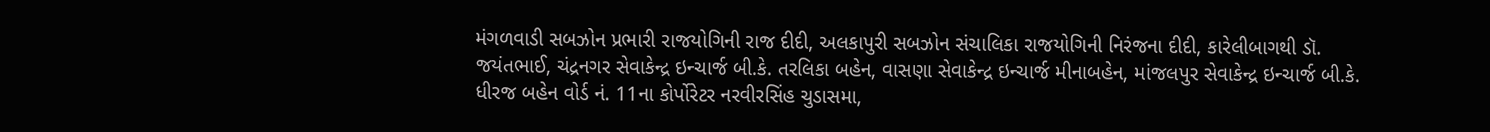મંગળવાડી સબઝોન પ્રભારી રાજયોગિની રાજ દીદી, અલકાપુરી સબઝોન સંચાલિકા રાજયોગિની નિરંજના દીદી, કારેલીબાગથી ડૉ. જયંતભાઈ, ચંદ્રનગર સેવાકેન્દ્ર ઇન્ચાર્જ બી.કે. તરલિકા બહેન, વાસણા સેવાકેન્દ્ર ઇન્ચાર્જ મીનાબહેન, માંજલપુર સેવાકેન્દ્ર ઇન્ચાર્જ બી.કે. ધીરજ બહેન વોર્ડ નં. 11ના કોર્પોરેટર નરવીરસિંહ ચુડાસમા,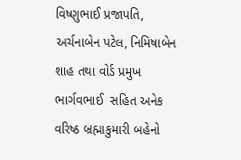વિષ્ણુભાઈ પ્રજાપતિ, અર્ચનાબેન પટેલ, નિમિષાબેન શાહ તથા વોર્ડ પ્રમુખ ભાર્ગવભાઈ  સહિત અનેક વરિષ્ઠ બ્રહ્માકુમારી બહેનો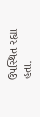ઉપસ્થિત રહ્યા હતા.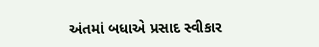અંતમાં બધાએ પ્રસાદ સ્વીકાર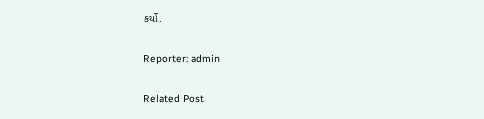કર્યો.

Reporter: admin

Related Post